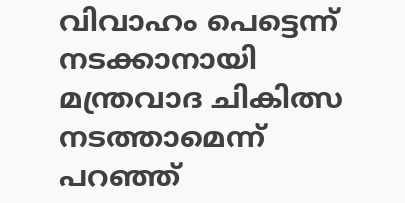വിവാഹം പെട്ടെന്ന് നടക്കാനായി മന്ത്രവാദ ചികിത്സ നടത്താമെന്ന് പറഞ്ഞ്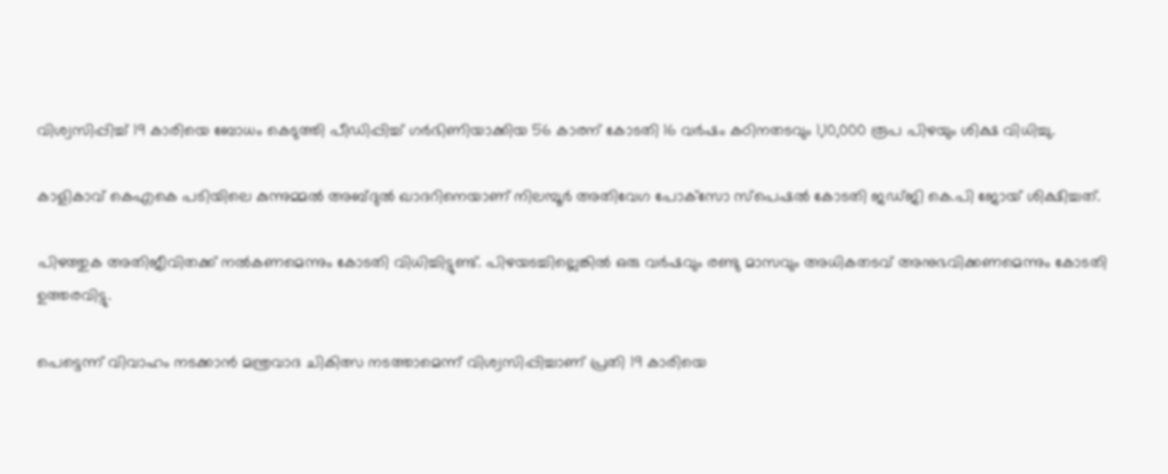വിശ്വസിപ്പിച്ച് 19 കാരിയെ ബോധം കെടുത്തി പീഡിപ്പിച്ച് ഗര്‍ഭിണിയാക്കിയ 56 കാരന് കോടതി 16 വര്‍ഷം കഠിനതടവും 1,10,000 രൂപ പിഴയും ശിക്ഷ വിധിച്ചു.

കാളികാവ് കെഎകെ പടിയിലെ കുന്നുമ്മല്‍ അബ്ദുല്‍ ഖാദറിനെയാണ് നിലമ്പൂര്‍ അതിവേഗ പോക്‌സോ സ്‌പെഷല്‍ കോടതി ജഡ്ജി കെ.പി ജോയ് ശിക്ഷിച്ചത്.

പിഴത്തുക അതിജീവിതക്ക് നല്‍കണമെന്നും കോടതി വിധിച്ചിട്ടുണ്ട്. പിഴയടച്ചില്ലെങ്കില്‍ ഒരു വര്‍ഷവും രണ്ടു മാസവും അധികതടവ് അനുഭവിക്കണമെന്നും കോടതി ഉത്തരവിട്ടു.

പെട്ടെന്ന് വിവാഹം നടക്കാന്‍ മന്ത്രവാദ ചികിത്സ നടത്താമെന്ന് വിശ്വസിപ്പിച്ചാണ് പ്രതി 19 കാരിയെ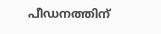പീഡനത്തിന്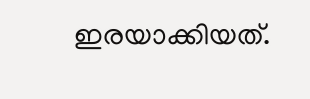ഇരയാക്കിയത്.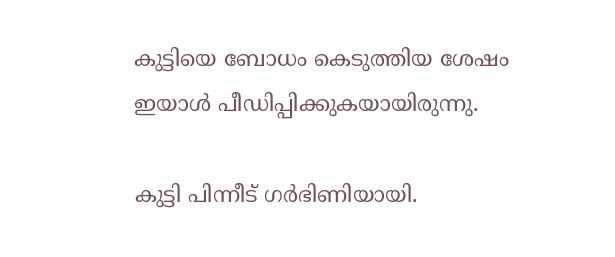കുട്ടിയെ ബോധം കെടുത്തിയ ശേഷം ഇയാള്‍ പീഡിപ്പിക്കുകയായിരുന്നു.

കുട്ടി പിന്നീട് ഗര്‍ഭിണിയായി.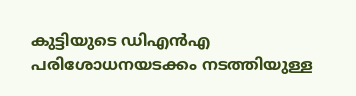കുട്ടിയുടെ ഡിഎന്‍എ പരിശോധനയടക്കം നടത്തിയുള്ള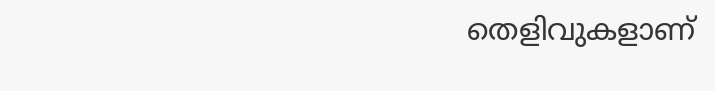തെളിവുകളാണ്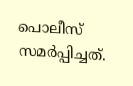പൊലീസ് സമര്‍പ്പിച്ചത്.